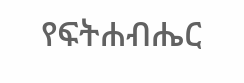የፍትሐብሔር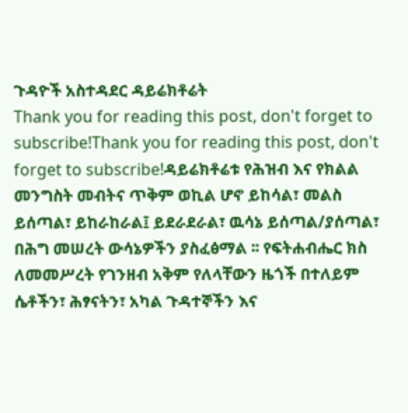ጉዳዮች አስተዳደር ዳይሬክቶሬት
Thank you for reading this post, don't forget to subscribe!Thank you for reading this post, don't forget to subscribe!ዳይሬክቶሬቱ የሕዝብ እና የክልል መንግስት መብትና ጥቅም ወኪል ሆኖ ይከሳል፣ መልስ ይሰጣል፣ ይከራከራል፤ ይደራደራል፣ ዉሳኔ ይሰጣል/ያሰጣል፣ በሕግ መሠረት ውሳኔዎችን ያስፈፅማል ፡፡ የፍትሐብሔር ክስ ለመመሥረት የገንዘብ አቅም የለላቸውን ዜጎች በተለይም ሴቶችን፣ ሕፃናትን፣ አካል ጉዳተኞችን እና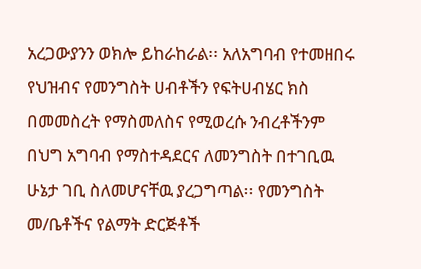አረጋውያንን ወክሎ ይከራከራል፡፡ አለአግባብ የተመዘበሩ የህዝብና የመንግስት ሀብቶችን የፍትሀብሄር ክስ በመመስረት የማስመለስና የሚወረሱ ንብረቶችንም በህግ አግባብ የማስተዳደርና ለመንግስት በተገቢዉ ሁኔታ ገቢ ስለመሆናቸዉ ያረጋግጣል፡፡ የመንግስት መ/ቤቶችና የልማት ድርጅቶች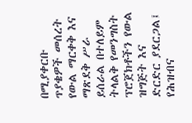በሚያቀርቡ ጥያቄዎች መሰረት የውል ማርቀቅ እና ማጽደቅ ሥራ ይሰራል በተለይም ትላልቅ የመንግስት ፕሮጀክቶችን የውል ዝግጅት እና ድርድር ያደርጋል፤ የሕዝብና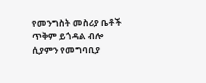የመንግስት መስሪያ ቤቶች ጥቅም ይጎዳል ብሎ ሲያምን የመግባቢያ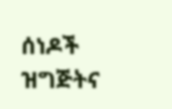ሰነዶች ዝግጅትና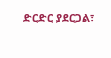ድርድር ያደርጋል፣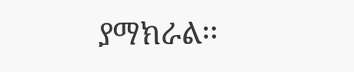ያማክራል፡፡